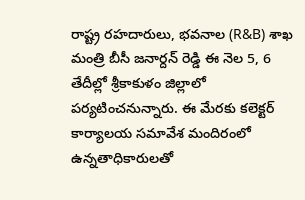రాష్ట్ర రహదారులు, భవనాల (R&B) శాఖ మంత్రి బీసీ జనార్దన్ రెడ్డి ఈ నెల 5, 6 తేదీల్లో శ్రీకాకుళం జిల్లాలో పర్యటించనున్నారు. ఈ మేరకు కలెక్టర్ కార్యాలయ సమావేశ మందిరంలో ఉన్నతాధికారులతో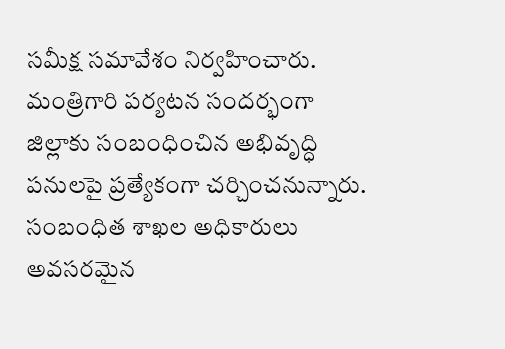సమీక్ష సమావేశం నిర్వహించారు.
మంత్రిగారి పర్యటన సందర్భంగా జిల్లాకు సంబంధించిన అభివృద్ధి పనులపై ప్రత్యేకంగా చర్చించనున్నారు. సంబంధిత శాఖల అధికారులు అవసరమైన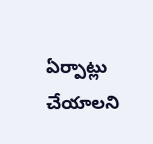ఏర్పాట్లు చేయాలని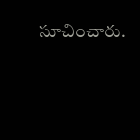సూచించారు.